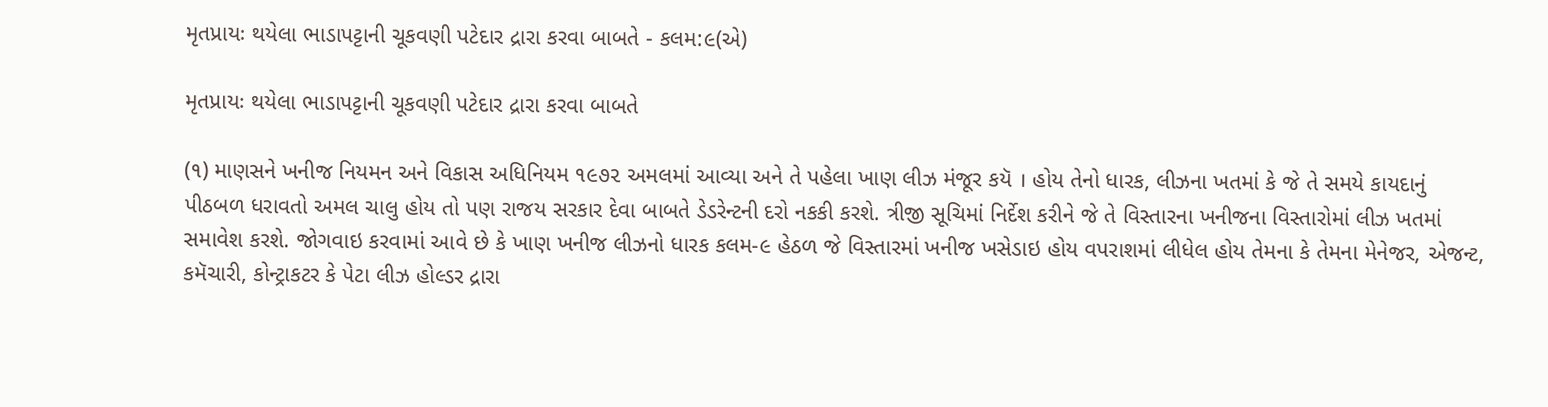મૃતપ્રાયઃ થયેલા ભાડાપટ્ટાની ચૂકવણી પટેદાર દ્રારા કરવા બાબતે - કલમ:૯(એ)

મૃતપ્રાયઃ થયેલા ભાડાપટ્ટાની ચૂકવણી પટેદાર દ્રારા કરવા બાબતે

(૧) માણસને ખનીજ નિયમન અને વિકાસ અધિનિયમ ૧૯૭૨ અમલમાં આવ્યા અને તે પહેલા ખાણ લીઝ મંજૂર કયૅ । હોય તેનો ધારક, લીઝના ખતમાં કે જે તે સમયે કાયદાનું પીઠબળ ધરાવતો અમલ ચાલુ હોય તો પણ રાજય સરકાર દેવા બાબતે ડેડરેન્ટની દરો નકકી કરશે. ત્રીજી સૂચિમાં નિર્દેશ કરીને જે તે વિસ્તારના ખનીજના વિસ્તારોમાં લીઝ ખતમાં સમાવેશ કરશે. જોગવાઇ કરવામાં આવે છે કે ખાણ ખનીજ લીઝનો ધારક કલમ-૯ હેઠળ જે વિસ્તારમાં ખનીજ ખસેડાઇ હોય વપરાશમાં લીધેલ હોય તેમના કે તેમના મેનેજર, એજન્ટ, કમૅચારી, કોન્ટ્રાકટર કે પેટા લીઝ હોલ્ડર દ્રારા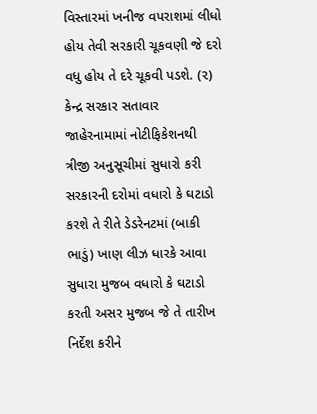વિસ્તારમાં ખનીજ વપરાશમાં લીધો હોય તેવી સરકારી ચૂકવણી જે દરો વધુ હોય તે દરે ચૂકવી પડશે. (૨) કેન્દ્ર સરકાર સતાવાર જાહેરનામામાં નોટીફિકેશનથી ત્રીજી અનુસૂચીમાં સુધારો કરી સરકારની દરોમાં વધારો કે ઘટાડો કરશે તે રીતે ડેડરેનટમાં (બાકી ભાડું) ખાણ લીઝ ધારકે આવા સુધારા મુજબ વધારો કે ઘટાડો કરતી અસર મુજબ જે તે તારીખ નિર્દેશ કરીને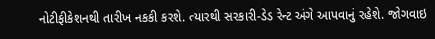નોટીફીકેશનથી તારીખ નકકી કરશે. ત્યારથી સરકારી-ડેડ રેન્ટ અંગે આપવાનું રહેશે. જોગવાઇ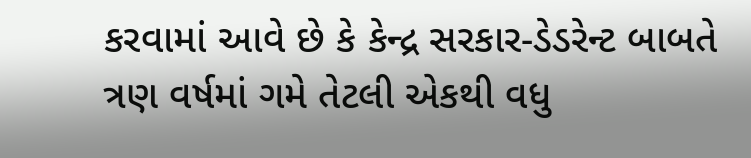કરવામાં આવે છે કે કેન્દ્ર સરકાર-ડેડરેન્ટ બાબતે ત્રણ વર્ષમાં ગમે તેટલી એકથી વધુ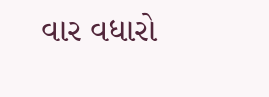વાર વધારો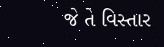જે તે વિસ્તાર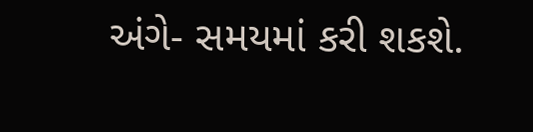અંગે- સમયમાં કરી શકશે.